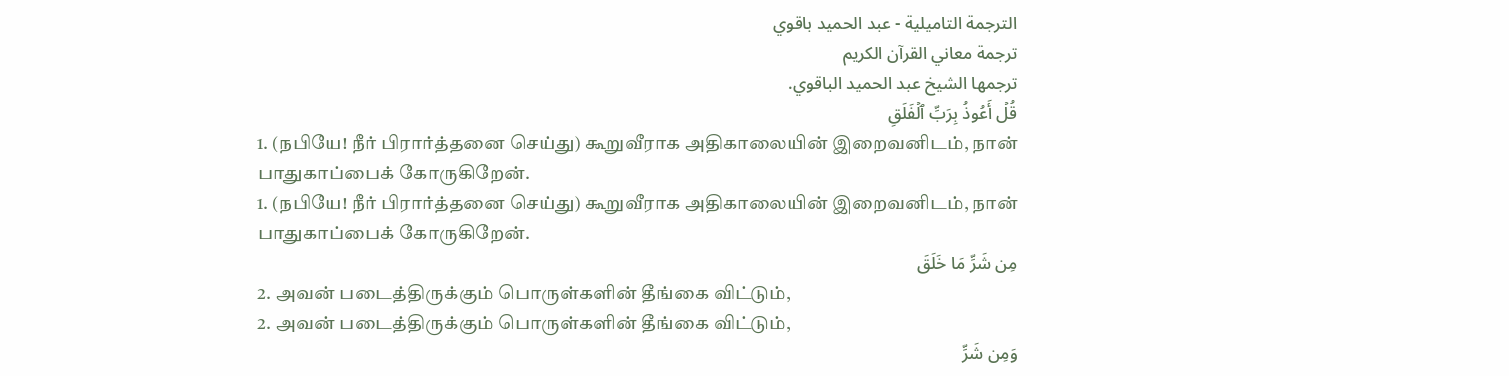الترجمة التاميلية - عبد الحميد باقوي
ترجمة معاني القرآن الكريم
ترجمها الشيخ عبد الحميد الباقوي.
قُلۡ أَعُوذُ بِرَبِّ ٱلۡفَلَقِ
1. (நபியே! நீர் பிரார்த்தனை செய்து) கூறுவீராக அதிகாலையின் இறைவனிடம், நான் பாதுகாப்பைக் கோருகிறேன்.
1. (நபியே! நீர் பிரார்த்தனை செய்து) கூறுவீராக அதிகாலையின் இறைவனிடம், நான் பாதுகாப்பைக் கோருகிறேன்.
مِن شَرِّ مَا خَلَقَ
2. அவன் படைத்திருக்கும் பொருள்களின் தீங்கை விட்டும்,
2. அவன் படைத்திருக்கும் பொருள்களின் தீங்கை விட்டும்,
وَمِن شَرِّ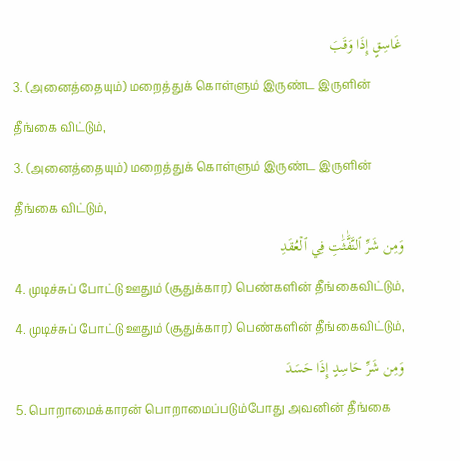غَاسِقٍ إِذَا وَقَبَ
3. (அனைத்தையும்) மறைத்துக் கொள்ளும் இருண்ட இருளின் தீங்கை விட்டும்,
3. (அனைத்தையும்) மறைத்துக் கொள்ளும் இருண்ட இருளின் தீங்கை விட்டும்,
وَمِن شَرِّ ٱلنَّفَّٰثَٰتِ فِي ٱلۡعُقَدِ
4. முடிச்சுப் போட்டு ஊதும் (சூதுக்கார) பெண்களின் தீங்கைவிட்டும்,
4. முடிச்சுப் போட்டு ஊதும் (சூதுக்கார) பெண்களின் தீங்கைவிட்டும்,
وَمِن شَرِّ حَاسِدٍ إِذَا حَسَدَ
5. பொறாமைக்காரன் பொறாமைப்படும்போது அவனின் தீங்கை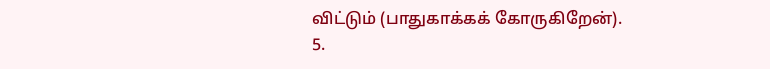விட்டும் (பாதுகாக்கக் கோருகிறேன்).
5.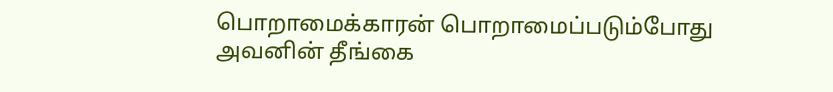பொறாமைக்காரன் பொறாமைப்படும்போது அவனின் தீங்கை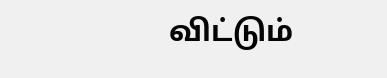விட்டும்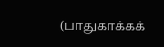(பாதுகாக்கக்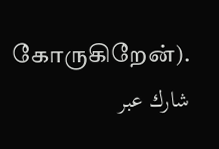கோருகிறேன்).
شارك عبر